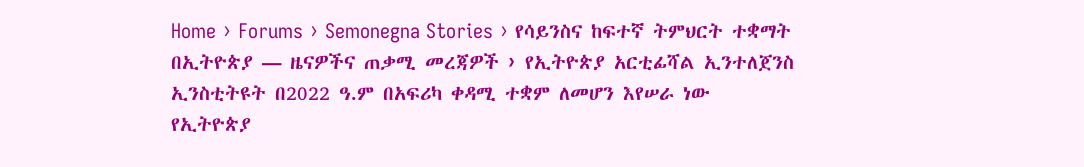Home › Forums › Semonegna Stories › የሳይንስና ከፍተኛ ትምህርት ተቋማት በኢትዮጵያ ― ዜናዎችና ጠቃሚ መረጃዎች › የኢትዮጵያ አርቲፊሻል ኢንተለጀንስ ኢንስቲትዩት በ2022 ዓ.ም በአፍሪካ ቀዳሚ ተቋም ለመሆን እየሠራ ነው
የኢትዮጵያ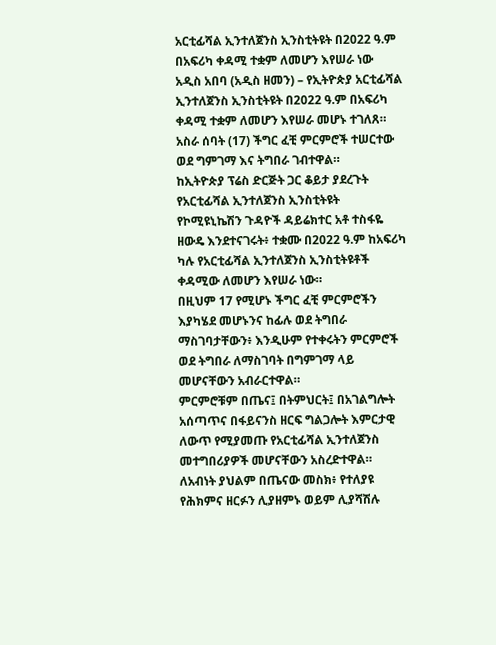አርቲፊሻል ኢንተለጀንስ ኢንስቲትዩት በ2022 ዓ.ም በአፍሪካ ቀዳሚ ተቋም ለመሆን እየሠራ ነው
አዲስ አበባ (አዲስ ዘመን) – የኢትዮጵያ አርቲፊሻል ኢንተለጀንስ ኢንስቲትዩት በ2022 ዓ.ም በአፍሪካ ቀዳሚ ተቋም ለመሆን እየሠራ መሆኑ ተገለጸ። አስራ ሰባት (17) ችግር ፈቺ ምርምሮች ተሠርተው ወደ ግምገማ እና ትግበራ ገብተዋል።
ከኢትዮጵያ ፕሬስ ድርጅት ጋር ቆይታ ያደረጉት የአርቲፊሻል ኢንተለጀንስ ኢንስቲትዩት የኮሚዩኒኬሽን ጉዳዮች ዳይሬክተር አቶ ተስፋዬ ዘውዴ እንደተናገሩት፥ ተቋሙ በ2022 ዓ.ም ከአፍሪካ ካሉ የአርቲፊሻል ኢንተለጀንስ ኢንስቲትዩቶች ቀዳሚው ለመሆን እየሠራ ነው።
በዚህም 17 የሚሆኑ ችግር ፈቺ ምርምሮችን እያካሄደ መሆኑንና ከፊሉ ወደ ትግበራ ማስገባታቸውን፥ እንዲሁም የተቀሩትን ምርምሮች ወደ ትግበራ ለማስገባት በግምገማ ላይ መሆናቸውን አብራርተዋል።
ምርምሮቹም በጤና፤ በትምህርት፤ በአገልግሎት አሰጣጥና በፋይናንስ ዘርፍ ግልጋሎት እምርታዊ ለውጥ የሚያመጡ የአርቲፊሻል ኢንተለጀንስ መተግበሪያዎች መሆናቸውን አስረድተዋል። ለአብነት ያህልም በጤናው መስክ፥ የተለያዩ የሕክምና ዘርፉን ሊያዘምኑ ወይም ሊያሻሽሉ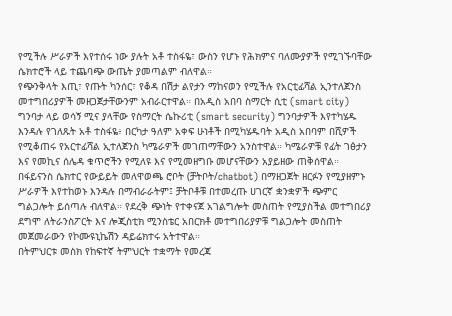የሚችሉ ሥራዎች እየተሰሩ ነው ያሉት አቶ ተስፋዬ፣ ውስን የሆኑ የሕክምና ባለሙያዎች የሚገኙባቸው ሴክተሮች ላይ ተጨባጭ ውጤት ያመጣልም ብለዋል።
የጭንቅላት እጢ፣ የጡት ካንሰር፣ የቆዳ በሽታ ልየታን ማከናወን የሚችሉ የአርቲፊሻል ኢንተለጀንስ መተግበሪያዎች መዘጋጀታቸውንም አብራርተዋል። በአዲስ አበባ ስማርት ሲቲ (smart city) ግንባታ ላይ ወሳኝ ሚና ያላቸው የስማርት ሴኩሪቲ (smart security) ግንባታዎች እየተካሄዱ እንዳሉ የገለጹት አቶ ተስፋዬ፥ በርካታ ዓለም አቀፍ ሁነቶች በሚካሄዱባት አዲስ አበባም በሺዎች የሚቆጠሩ የአርተፊሻል ኢተለጀንስ ካሜራዎች መገጠማቸውን አንስተዋል። ካሜራዎቹ የፊት ገፅታን እና የመኪና ሰሌዳ ቁጥሮችን የሚለዩ እና የሚመዘግቡ መሆናቸውን አያይዘው ጠቅሰዋል።
በፋይናንስ ሴክተር የውይይት መለዋወጫ ሮቦት (ቻትቦት/chatbot) በማዘጋጀት ዘርፉን የሚያዘምኑ ሥራዎች እየተከወኑ እንዳሉ በማብራራትም፤ ቻትቦቶቹ በተመረጡ ሀገርኛ ቋንቋዎች ጭምር ግልጋሎት ይሰጣሉ ብለዋል። የደረቅ ጭነት የተቀናጀ አገልግሎት መስጠት የሚያስችል መተግበሪያ ደግሞ ለትራንስፖርት እና ሎጂስቲክ ሚንስቴር አበርክቶ መተግበሪያዎቹ ግልጋሎት መስጠት መጀመራውን የኮሙዩኒኬሽን ዳይሬክተሩ አትተዋል።
በትምህርቱ መስክ የከፍተኛ ትምህርት ተቋማት የመረጃ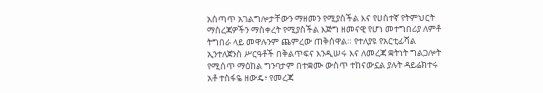አሰጣጥ አገልግሎታቸውን ማዘመን የሚያስችል እና የሀሰተኛ የትምህርት ማስረጃዎችን ማስቀረት የሚያስችል እጅግ ዘመናዊ የሆነ መተግበሪያ ለምቶ ትግበራ ላይ መዋሉንም ጨምረው ጠቅሰዋል። የተለያዩ የአርቲፊሻል ኢንተለጀንስ ሥርዓቶች በቅልጥፍና እንዲሠሩ እና ለመረጃ ቋትነት ግልጋሎት የሚሰጥ ማዕከል ግንባታም በተቋሙ ውስጥ ተከናውኗል ያሉት ዳይሬክተሩ አቶ ተስፋዬ ዘውዴ፥ የመረጃ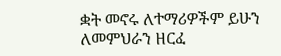ቋት መኖሩ ለተማሪዎችም ይሁን ለመምህራን ዘርፈ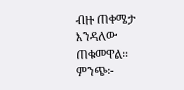ብዙ ጠቀሜታ እንዳለው ጠቁመዋል።
ምንጭ፦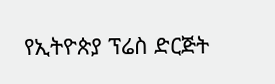የኢትዮጵያ ፕሬስ ድርጅት